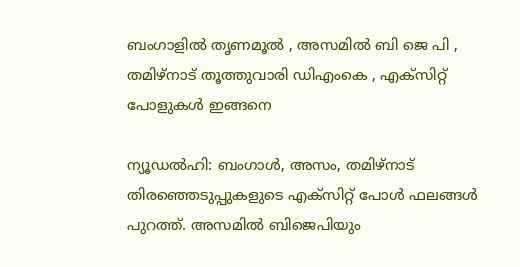ബംഗാളിൽ തൃണമൂൽ , അസമിൽ ബി ജെ പി , തമിഴ്നാട് തൂത്തുവാരി ഡിഎംകെ , എക്സിറ്റ് പോളുകൾ ഇങ്ങനെ

ന്യൂഡല്‍ഹി: ബംഗാള്‍, അസം, തമിഴ്നാട് തിരഞ്ഞെടുപ്പുകളുടെ എക്സിറ്റ് പോള്‍ ഫലങ്ങള്‍ പുറത്ത്. അസമില്‍ ബിജെപിയും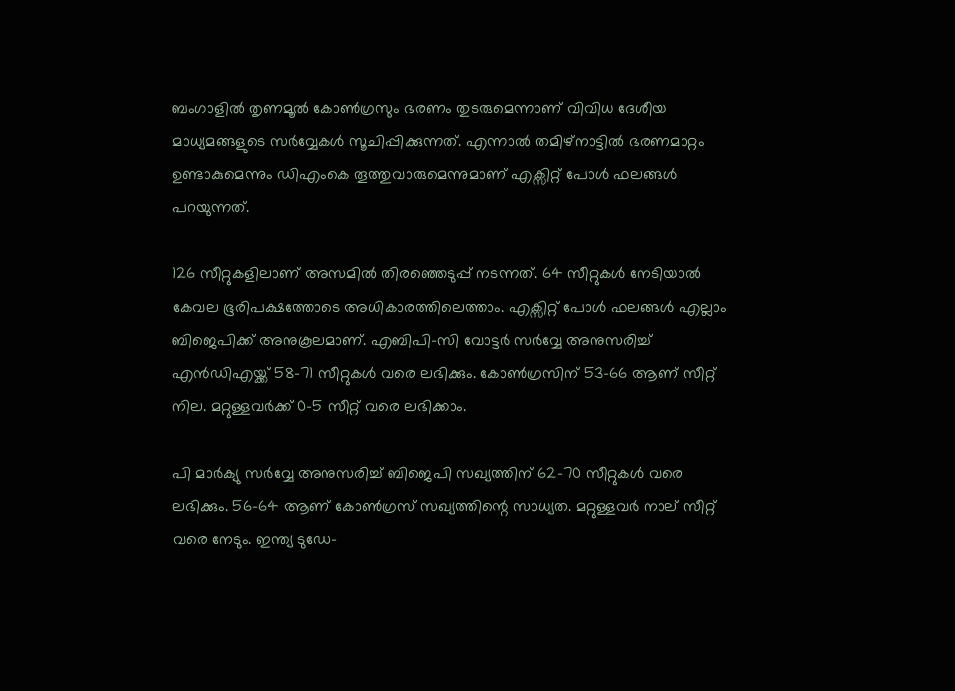ബംഗാളില്‍ തൃണമൂല്‍ കോണ്‍ഗ്രസും ഭരണം തുടരുമെന്നാണ് വിവിധ ദേശീയ മാധ്യമങ്ങളുടെ സര്‍വ്വേകള്‍ സൂചിപ്പിക്കുന്നത്. എന്നാല്‍ തമിഴ്നാട്ടില്‍ ഭരണമാറ്റം ഉണ്ടാകുമെന്നും ഡിഎംകെ തൂത്തുവാരുമെന്നുമാണ് എക്സിറ്റ് പോള്‍ ഫലങ്ങള്‍ പറയുന്നത്.

126 സീറ്റുകളിലാണ് അസമില്‍ തിരഞ്ഞെടുപ്പ് നടന്നത്. 64 സീറ്റുകള്‍ നേടിയാല്‍ കേവല ഭൂരിപക്ഷത്തോടെ അധികാരത്തിലെത്താം. എക്സിറ്റ് പോള്‍ ഫലങ്ങള്‍ എല്ലാം ബിജെപിക്ക് അനുകൂലമാണ്. എബിപി-സി വോട്ടര്‍ സര്‍വ്വേ അനുസരിച്ച് എന്‍ഡിഎയ്ക്ക് 58-71 സീറ്റുകള്‍ വരെ ലഭിക്കും. കോണ്‍ഗ്രസിന് 53-66 ആണ് സീറ്റ് നില. മറ്റുള്ളവര്‍ക്ക് 0-5 സീറ്റ് വരെ ലഭിക്കാം.

പി മാര്‍ക്യു സര്‍വ്വേ അനുസരിച്ച് ബിജെപി സഖ്യത്തിന് 62-70 സീറ്റുകള്‍ വരെ ലഭിക്കും. 56-64 ആണ് കോണ്‍ഗ്രസ് സഖ്യത്തിന്റെ സാധ്യത. മറ്റുള്ളവര്‍ നാല് സീറ്റ് വരെ നേടും. ഇന്ത്യ ടുഡേ-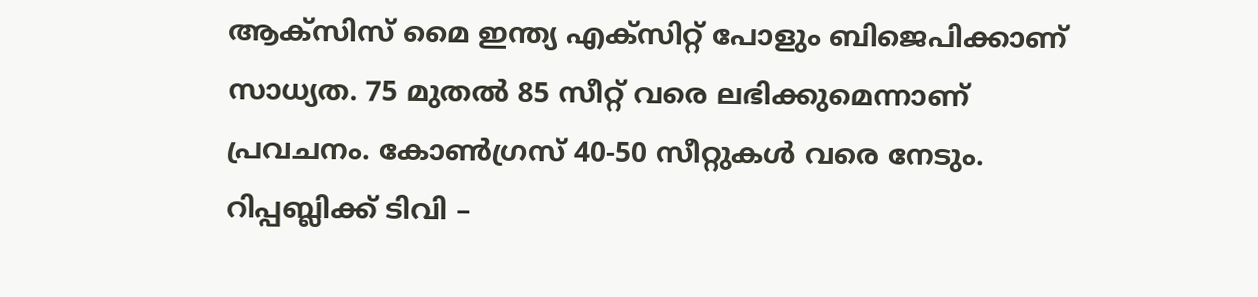ആക്സിസ് മൈ ഇന്ത്യ എക്സിറ്റ് പോളും ബിജെപിക്കാണ് സാധ്യത. 75 മുതല്‍ 85 സീറ്റ് വരെ ലഭിക്കുമെന്നാണ് പ്രവചനം. കോണ്‍ഗ്രസ് 40-50 സീറ്റുകള്‍ വരെ നേടും. റിപ്പബ്ലിക്ക് ടിവി –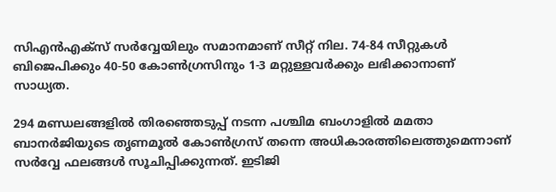സിഎന്‍എക്സ് സര്‍വ്വേയിലും സമാനമാണ് സീറ്റ് നില. 74-84 സീറ്റുകള്‍ ബിജെപിക്കും 40-50 കോണ്‍ഗ്രസിനും 1-3 മറ്റുള്ളവര്‍ക്കും ലഭിക്കാനാണ് സാധ്യത.

294 മണ്ഡലങ്ങളില്‍ തിരഞ്ഞെടുപ്പ് നടന്ന പശ്ചിമ ബംഗാളില്‍ മമതാ ബാനര്‍ജിയുടെ തൃണമൂല്‍ കോണ്‍ഗ്രസ് തന്നെ അധികാരത്തിലെത്തുമെന്നാണ് സര്‍വ്വേ ഫലങ്ങള്‍ സൂചിപ്പിക്കുന്നത്. ഇടിജി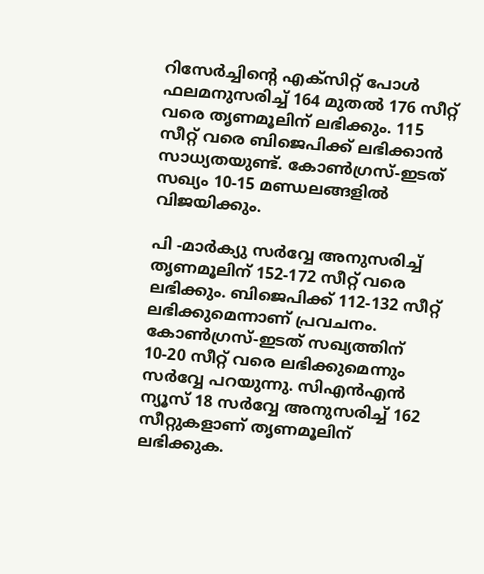റിസേര്‍ച്ചിന്റെ എക്സിറ്റ് പോള്‍ ഫലമനുസരിച്ച് 164 മുതല്‍ 176 സീറ്റ് വരെ തൃണമൂലിന് ലഭിക്കും. 115 സീറ്റ് വരെ ബിജെപിക്ക് ലഭിക്കാന്‍ സാധ്യതയുണ്ട്. കോണ്‍ഗ്രസ്-ഇടത് സഖ്യം 10-15 മണ്ഡലങ്ങളില്‍ വിജയിക്കും.

പി -മാര്‍ക്യു സര്‍വ്വേ അനുസരിച്ച് തൃണമൂലിന് 152-172 സീറ്റ് വരെ ലഭിക്കും. ബിജെപിക്ക് 112-132 സീറ്റ് ലഭിക്കുമെന്നാണ് പ്രവചനം. കോണ്‍ഗ്രസ്-ഇടത് സഖ്യത്തിന് 10-20 സീറ്റ് വരെ ലഭിക്കുമെന്നും സര്‍വ്വേ പറയുന്നു. സിഎന്‍എന്‍ ന്യൂസ് 18 സര്‍വ്വേ അനുസരിച്ച് 162 സീറ്റുകളാണ് തൃണമൂലിന് ലഭിക്കുക.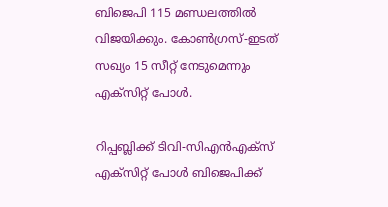ബിജെപി 115 മണ്ഡലത്തില്‍ വിജയിക്കും. കോണ്‍ഗ്രസ്-ഇടത് സഖ്യം 15 സീറ്റ് നേടുമെന്നും എക്സിറ്റ് പോള്‍.

റിപ്പബ്ലിക്ക് ടിവി-സിഎന്‍എക്സ് എക്സിറ്റ് പോള്‍ ബിജെപിക്ക്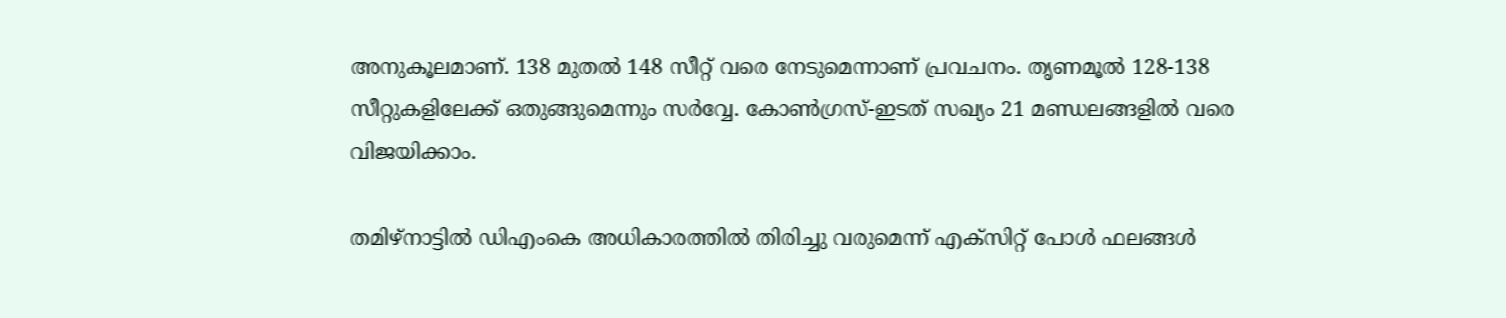അനുകൂലമാണ്. 138 മുതല്‍ 148 സീറ്റ് വരെ നേടുമെന്നാണ് പ്രവചനം. തൃണമൂല്‍ 128-138 സീറ്റുകളിലേക്ക് ഒതുങ്ങുമെന്നും സര്‍വ്വേ. കോണ്‍ഗ്രസ്-ഇടത് സഖ്യം 21 മണ്ഡലങ്ങളില്‍ വരെ വിജയിക്കാം.

തമിഴ്നാട്ടില്‍ ഡിഎംകെ അധികാരത്തില്‍ തിരിച്ചു വരുമെന്ന് എക്സിറ്റ് പോള്‍ ഫലങ്ങള്‍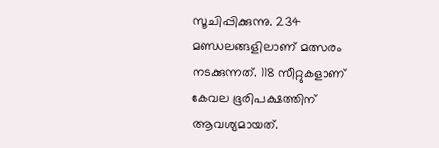സൂചിപ്പിക്കുന്നു. 234 മണ്ഡലങ്ങളിലാണ് മത്സരം നടക്കുന്നത്. 118 സീറ്റുകളാണ് കേവല ഭൂരിപക്ഷത്തിന് ആവശ്യമായത്.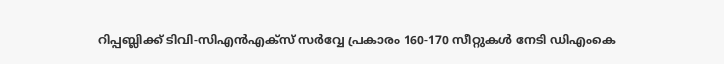റിപ്പബ്ലിക്ക് ടിവി-സിഎന്‍എക്സ് സര്‍വ്വേ പ്രകാരം 160-170 സീറ്റുകള്‍ നേടി ഡിഎംകെ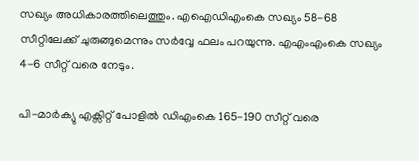സഖ്യം അധികാരത്തിലെത്തും. എഐഡിഎംകെ സഖ്യം 58-68 സീറ്റിലേക്ക് ചുരുങ്ങുമെന്നും സര്‍വ്വേ ഫലം പറയുന്നു. എഎംഎംകെ സഖ്യം 4-6 സീറ്റ് വരെ നേടും.

പി-മാര്‍ക്യു എക്സിറ്റ് പോളില്‍ ഡിഎംകെ 165-190 സീറ്റ് വരെ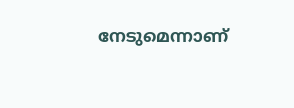നേടുമെന്നാണ്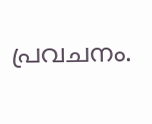പ്രവചനം.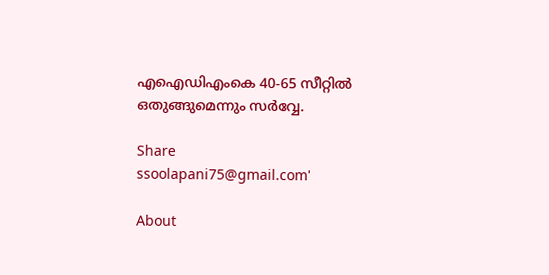എഐഡിഎംകെ 40-65 സീറ്റില്‍ ഒതുങ്ങുമെന്നും സര്‍വ്വേ.

Share
ssoolapani75@gmail.com'

About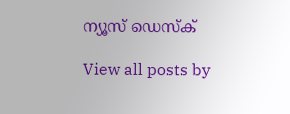ന്യൂസ് ഡെസ്ക്

View all posts by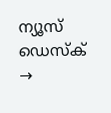ന്യൂസ് ഡെസ്ക് →